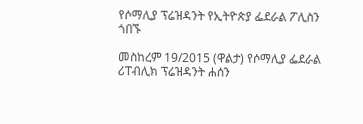የሶማሊያ ፕሬዝዳንት የኢትዮጵያ ፌደራል ፖሊስን ጎበኙ

መስከረም 19/2015 (ዋልታ) የሶማሊያ ፌደራል ሪፐብሊክ ፕሬዝዳንት ሐሰን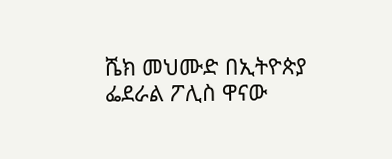ሼክ መህሙድ በኢትዮጵያ ፌደራል ፖሊስ ዋናው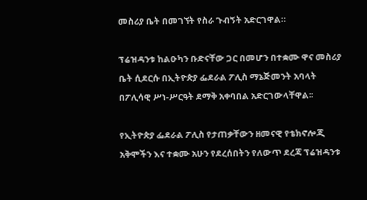መስሪያ ቤት በመገኘት የስራ ጉብኝት አድርገዋል።

ፕሬዝዳንቱ ከልዑካን ቡድናቸው ጋር በመሆን በተቋሙ ዋና መስሪያ ቤት ሲደርሱ በኢትዮጵያ ፌደራል ፖሊስ ማኔጅመንት አባላት በፖሊሳዊ ሥነ-ሥርዓት ደማቅ አቀባበል አድርገውላቸዋል፡፡

የኢትዮጵያ ፌደራል ፖሊስ የታጠቃቸውን ዘመናዊ የቴክኖሎጂ አቅሞችን እና ተቋሙ አሁን የደረሰበትን የለውጥ ደረጃ ፕሬዝዳንቱ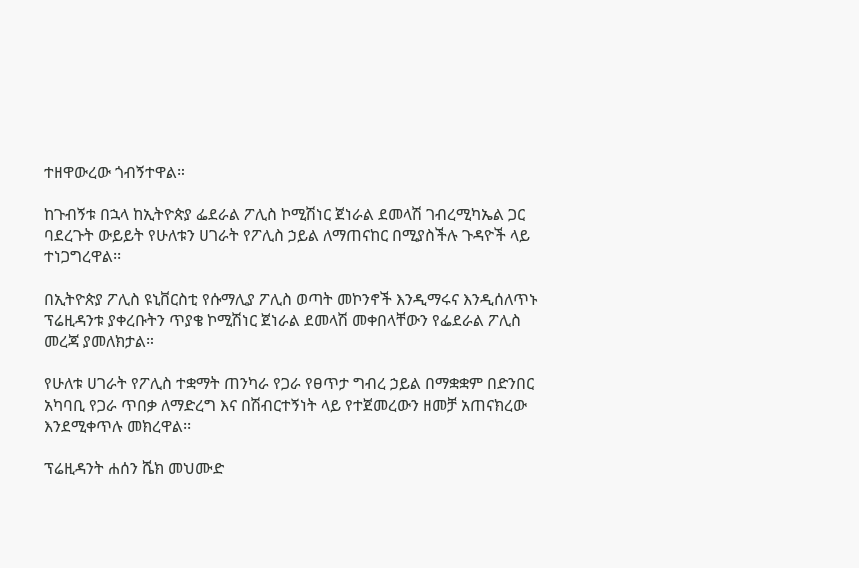ተዘዋውረው ጎብኝተዋል።

ከጉብኝቱ በኋላ ከኢትዮጵያ ፌደራል ፖሊስ ኮሚሽነር ጀነራል ደመላሽ ገብረሚካኤል ጋር ባደረጉት ውይይት የሁለቱን ሀገራት የፖሊስ ኃይል ለማጠናከር በሚያስችሉ ጉዳዮች ላይ ተነጋግረዋል፡፡

በኢትዮጵያ ፖሊስ ዩኒቨርስቲ የሱማሊያ ፖሊስ ወጣት መኮንኖች እንዲማሩና እንዲሰለጥኑ ፕሬዚዳንቱ ያቀረቡትን ጥያቄ ኮሚሽነር ጀነራል ደመላሽ መቀበላቸውን የፌደራል ፖሊስ መረጃ ያመለክታል።

የሁለቱ ሀገራት የፖሊስ ተቋማት ጠንካራ የጋራ የፀጥታ ግብረ ኃይል በማቋቋም በድንበር አካባቢ የጋራ ጥበቃ ለማድረግ እና በሽብርተኝነት ላይ የተጀመረውን ዘመቻ አጠናክረው እንደሚቀጥሉ መክረዋል፡፡

ፕሬዚዳንት ሐሰን ሼክ መህሙድ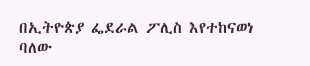በኢትዮጵያ ፌደራል ፖሊስ እየተከናወነ ባለው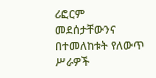ሪፎርም መደሰታቸውንና በተመለከቱት የለውጥ ሥራዎች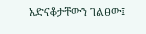አድናቆታቸውን ገልፀው፤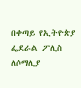በቀጣይ የኢትዮጵያ ፌደራል ፖሊስ ለሶማሊያ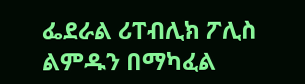ፌደራል ሪፐብሊክ ፖሊስ ልምዱን በማካፈል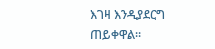እገዛ እንዲያደርግ ጠይቀዋል።